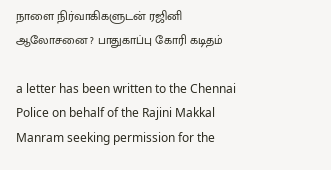நாளை நிர்வாகிகளுடன் ரஜினி ஆலோசனை ? பாதுகாப்பு கோரி கடிதம்

a letter has been written to the Chennai Police on behalf of the Rajini Makkal Manram seeking permission for the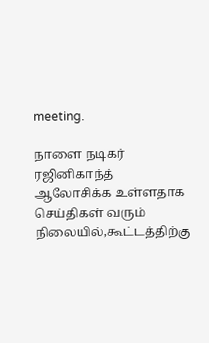meeting.

நாளை நடிகர் ரஜினிகாந்த் ஆலோசிக்க உள்ளதாக செய்திகள் வரும் நிலையில்,கூட்டத்திற்கு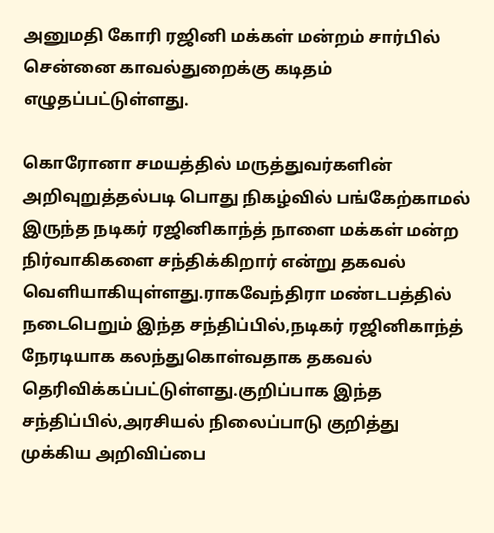அனுமதி கோரி ரஜினி மக்கள் மன்றம் சார்பில் சென்னை காவல்துறைக்கு கடிதம் எழுதப்பட்டுள்ளது.

கொரோனா சமயத்தில் மருத்துவர்களின் அறிவுறுத்தல்படி பொது நிகழ்வில் பங்கேற்காமல் இருந்த நடிகர் ரஜினிகாந்த் நாளை மக்கள் மன்ற நிர்வாகிகளை சந்திக்கிறார் என்று தகவல் வெளியாகியுள்ளது.ராகவேந்திரா மண்டபத்தில் நடைபெறும் இந்த சந்திப்பில்,நடிகர் ரஜினிகாந்த் நேரடியாக கலந்துகொள்வதாக தகவல் தெரிவிக்கப்பட்டுள்ளது.குறிப்பாக இந்த சந்திப்பில்,அரசியல் நிலைப்பாடு குறித்து முக்கிய அறிவிப்பை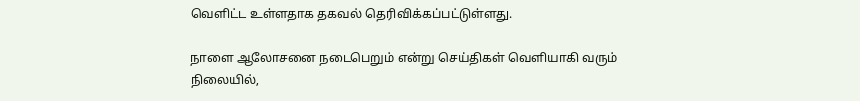வெளிட்ட உள்ளதாக தகவல் தெரிவிக்கப்பட்டுள்ளது.

நாளை ஆலோசனை நடைபெறும் என்று செய்திகள் வெளியாகி வரும் நிலையில்,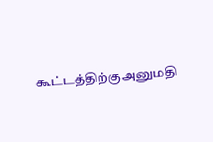கூட்டத்திற்குஅனுமதி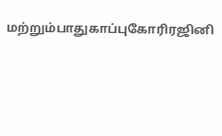மற்றும்பாதுகாப்புகோரிரஜினி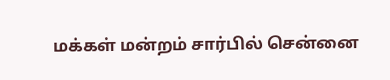மக்கள் மன்றம் சார்பில் சென்னை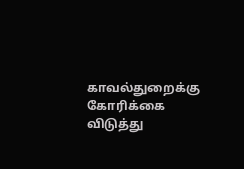காவல்துறைக்கு கோரிக்கை விடுத்து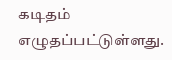கடிதம் எழுதப்பட்டுள்ளது.